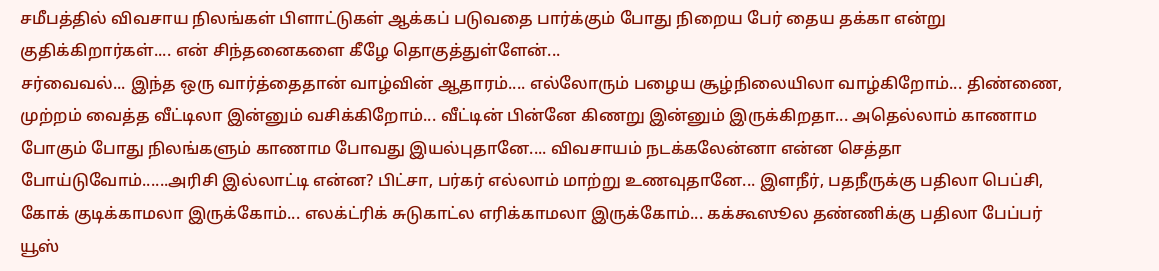சமீபத்தில் விவசாய நிலங்கள் பிளாட்டுகள் ஆக்கப் படுவதை பார்க்கும் போது நிறைய பேர் தைய தக்கா என்று குதிக்கிறார்கள்.... என் சிந்தனைகளை கீழே தொகுத்துள்ளேன்...
சர்வைவல்... இந்த ஒரு வார்த்தைதான் வாழ்வின் ஆதாரம்.... எல்லோரும் பழைய சூழ்நிலையிலா வாழ்கிறோம்... திண்ணை, முற்றம் வைத்த வீட்டிலா இன்னும் வசிக்கிறோம்... வீட்டின் பின்னே கிணறு இன்னும் இருக்கிறதா... அதெல்லாம் காணாம போகும் போது நிலங்களும் காணாம போவது இயல்புதானே.... விவசாயம் நடக்கலேன்னா என்ன செத்தா போய்டுவோம்......அரிசி இல்லாட்டி என்ன? பிட்சா, பர்கர் எல்லாம் மாற்று உணவுதானே... இளநீர், பதநீருக்கு பதிலா பெப்சி, கோக் குடிக்காமலா இருக்கோம்... எலக்ட்ரிக் சுடுகாட்ல எரிக்காமலா இருக்கோம்... கக்கூஸூல தண்ணிக்கு பதிலா பேப்பர் யூஸ்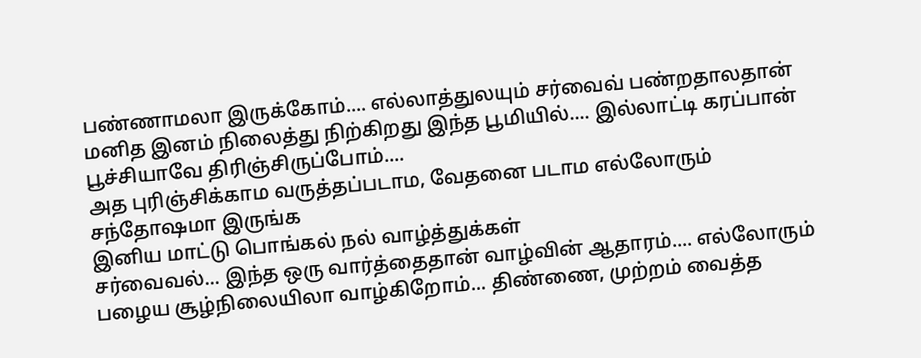பண்ணாமலா இருக்கோம்.... எல்லாத்துலயும் சர்வைவ் பண்றதாலதான் மனித இனம் நிலைத்து நிற்கிறது இந்த பூமியில்.... இல்லாட்டி கரப்பான் பூச்சியாவே திரிஞ்சிருப்போம்....
அத புரிஞ்சிக்காம வருத்தப்படாம, வேதனை படாம எல்லோரும் சந்தோஷமா இருங்க
இனிய மாட்டு பொங்கல் நல் வாழ்த்துக்கள்
சர்வைவல்... இந்த ஒரு வார்த்தைதான் வாழ்வின் ஆதாரம்.... எல்லோரும் பழைய சூழ்நிலையிலா வாழ்கிறோம்... திண்ணை, முற்றம் வைத்த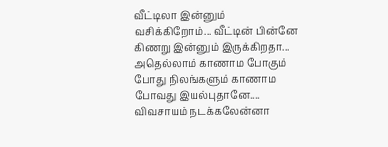வீட்டிலா இன்னும் வசிக்கிறோம்... வீட்டின் பின்னே கிணறு இன்னும் இருக்கிறதா... அதெல்லாம் காணாம போகும் போது நிலங்களும் காணாம போவது இயல்புதானே.... விவசாயம் நடக்கலேன்னா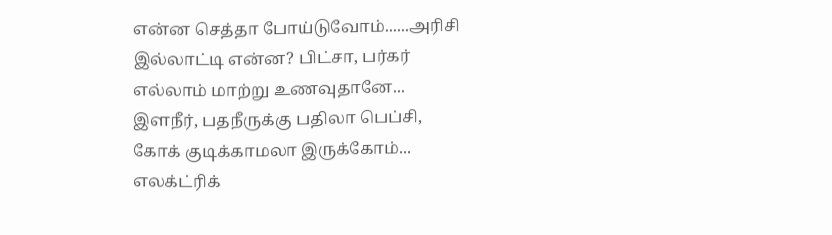என்ன செத்தா போய்டுவோம்......அரிசி இல்லாட்டி என்ன? பிட்சா, பர்கர் எல்லாம் மாற்று உணவுதானே... இளநீர், பதநீருக்கு பதிலா பெப்சி, கோக் குடிக்காமலா இருக்கோம்... எலக்ட்ரிக்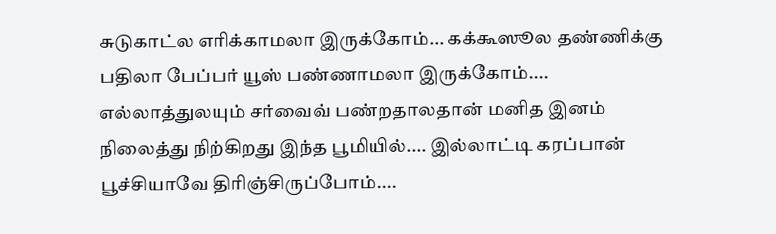சுடுகாட்ல எரிக்காமலா இருக்கோம்... கக்கூஸூல தண்ணிக்கு பதிலா பேப்பர் யூஸ் பண்ணாமலா இருக்கோம்.... எல்லாத்துலயும் சர்வைவ் பண்றதாலதான் மனித இனம் நிலைத்து நிற்கிறது இந்த பூமியில்.... இல்லாட்டி கரப்பான் பூச்சியாவே திரிஞ்சிருப்போம்....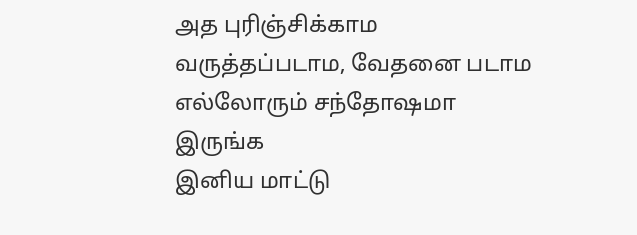அத புரிஞ்சிக்காம வருத்தப்படாம, வேதனை படாம எல்லோரும் சந்தோஷமா இருங்க
இனிய மாட்டு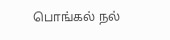பொங்கல் நல்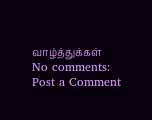வாழ்த்துக்கள்
No comments:
Post a Comment